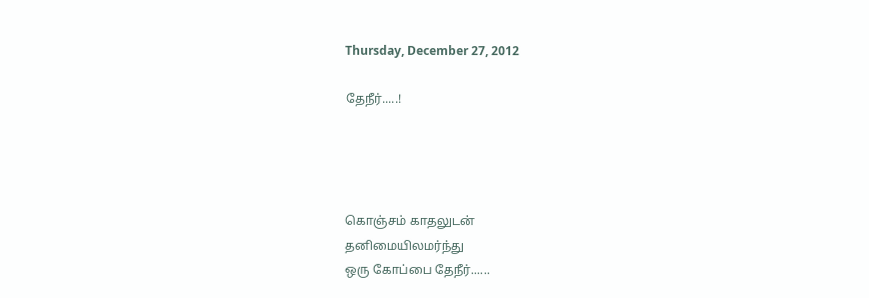Thursday, December 27, 2012

தேநீர்.....!




கொஞ்சம் காதலுடன்
தனிமையிலமர்ந்து
ஒரு கோப்பை தேநீர்......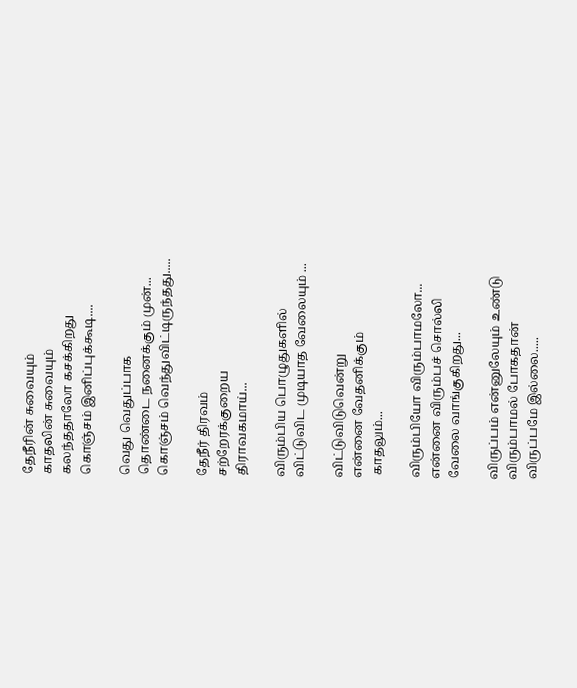தேநீரின் சுவையும்
காதலின் சுவையும்
கலந்ததாலோ கசக்கிறது
கொஞ்சம் இனிப்புக்கூடி....

வெது வெதுப்பாக
தொண்டை நனைக்கும் முன்...
கொஞ்சம் வெந்துவிட்டிருந்தது.....

தேநீர் திரவம்
சற்றேரக்குறைய
திராவகமாய்...

விரும்பிய பொழுதுகளில்
விட்டுவிட முடியாத வேலையும் ...

விட்டுவிடுவென்று
என்னை வேதனிக்கும்
 காதலும்...

விரும்பியோ விரும்பாமலோ...
என்னை விரும்பச் சொல்லி
வேலை வாங்குகிறது...

விருப்பம் என்னுலேயும் உண்டு
விரும்பாமல் போகதான்
விருப்பமே இல்லை.....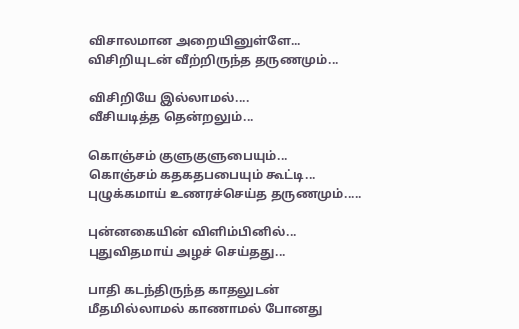விசாலமான அறையினுள்ளே...
விசிறியுடன் வீற்றிருந்த தருணமும்...

விசிறியே இல்லாமல்....
வீசியடித்த தென்றலும்...

கொஞ்சம் குளுகுளுபையும்...
கொஞ்சம் கதகதபபையும் கூட்டி...
புழுக்கமாய் உணரச்செய்த தருணமும்.....

புன்னகையின் விளிம்பினில்...
புதுவிதமாய் அழச் செய்தது...

பாதி கடந்திருந்த காதலுடன்
மீதமில்லாமல் காணாமல் போனது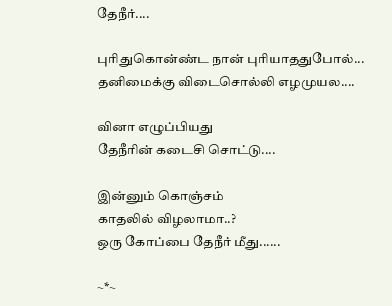தேநீர்....

புரிதுகொன்ண்ட நான் புரியாததுபோல்...
தனிமைக்கு விடைசொல்லி எழமுயல....

வினா எழுப்பியது
தேநீரின் கடைசி சொட்டு....

இன்னும் கொஞ்சம்
காதலில் விழலாமா..?
ஒரு கோப்பை தேநீர் மீது......

~*~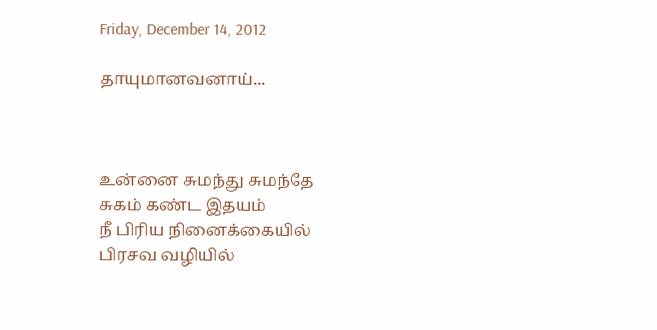Friday, December 14, 2012

தாயுமானவனாய்...



உன்னை சுமந்து சுமந்தே
சுகம் கண்ட இதயம்
நீ பிரிய நினைக்கையில்
பிரசவ வழியில்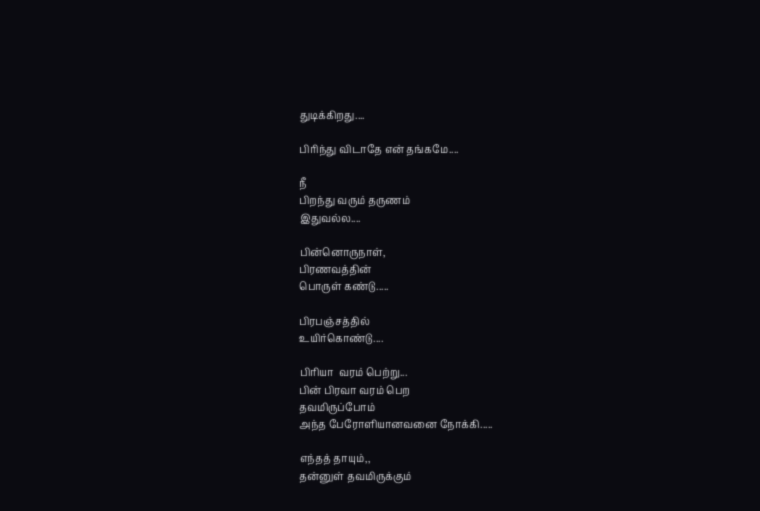துடிக்கிறது....

பிரிந்து விடாதே என் தங்கமே....

நீ
பிறந்து வரும் தருணம்
இதுவல்ல....

பின்னொருநாள்,
பிரணவத்தின்
பொருள் கண்டு.....

பிரபஞ்சத்தில்
உயிர்கொண்டு....

பிரியா  வரம் பெற்று...
பின் பிரவா வரம் பெற
தவமிருப்போம்
அந்த பேரோளியானவனை நோக்கி.....

எந்தத் தாயும்,,
தன்னுள் தவமிருக்கும்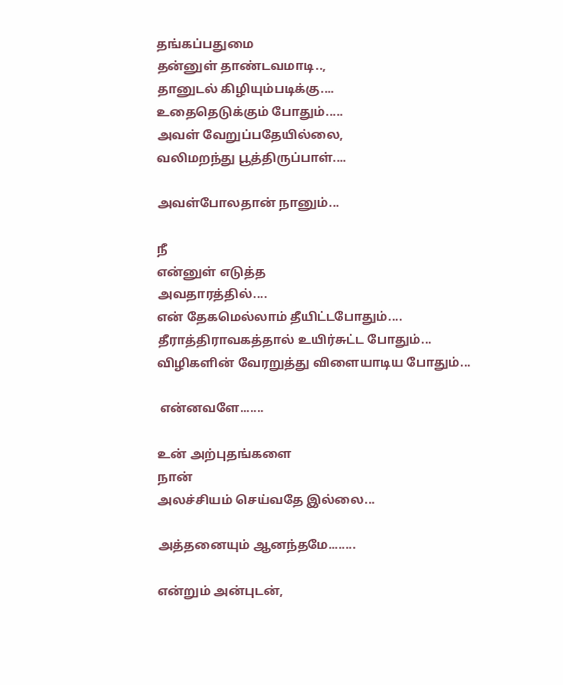தங்கப்பதுமை
தன்னுள் தாண்டவமாடி..,
தானுடல் கிழியும்படிக்கு....
உதைதெடுக்கும் போதும்.....
அவள் வேறுப்பதேயில்லை,
வலிமறந்து பூத்திருப்பாள்....

அவள்போலதான் நானும்...

நீ
என்னுள் எடுத்த
அவதாரத்தில்....
என் தேகமெல்லாம் தீயிட்டபோதும்....
தீராத்திராவகத்தால் உயிர்சுட்ட போதும்...
விழிகளின் வேரறுத்து விளையாடிய போதும்...

 என்னவளே.......

உன் அற்புதங்களை
நான்
அலச்சியம் செய்வதே இல்லை...

அத்தனையும் ஆனந்தமே........

என்றும் அன்புடன்,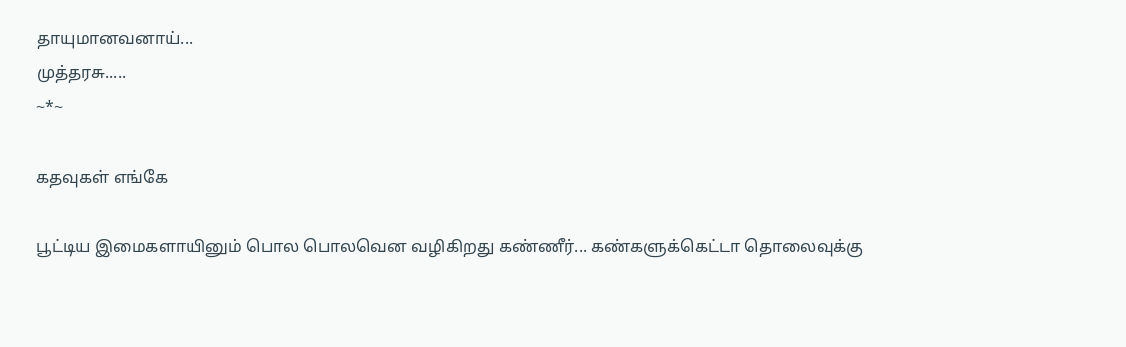தாயுமானவனாய்...
முத்தரசு.....
~*~

கதவுகள் எங்கே

பூட்டிய இமைகளாயினும் பொல பொலவென வழிகிறது கண்ணீர்... கண்களுக்கெட்டா தொலைவுக்கு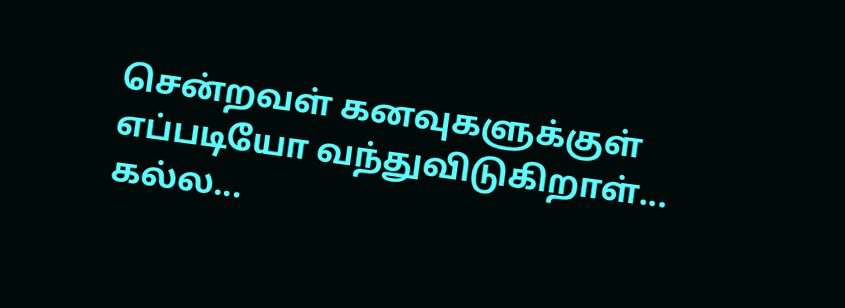சென்றவள் கனவுகளுக்குள் எப்படியோ வந்துவிடுகிறாள்... கல்ல...